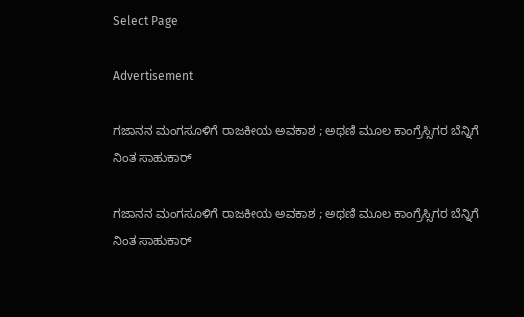Select Page

Advertisement

ಗಜಾನನ ಮಂಗಸೂಳಿಗೆ ರಾಜಕೀಯ ಅವಕಾಶ ; ಅಥಣಿ ಮೂಲ‌ ಕಾಂಗ್ರೆಸ್ಸಿಗರ ಬೆನ್ನಿಗೆ ನಿಂತ ಸಾಹುಕಾರ್

ಗಜಾನನ ಮಂಗಸೂಳಿಗೆ ರಾಜಕೀಯ ಅವಕಾಶ ; ಅಥಣಿ ಮೂಲ‌ ಕಾಂಗ್ರೆಸ್ಸಿಗರ ಬೆನ್ನಿಗೆ ನಿಂತ ಸಾಹುಕಾರ್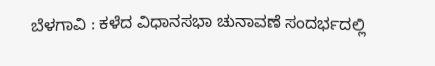ಬೆಳಗಾವಿ : ಕಳೆದ ವಿಧಾನಸಭಾ ಚುನಾವಣೆ ಸಂದರ್ಭದಲ್ಲಿ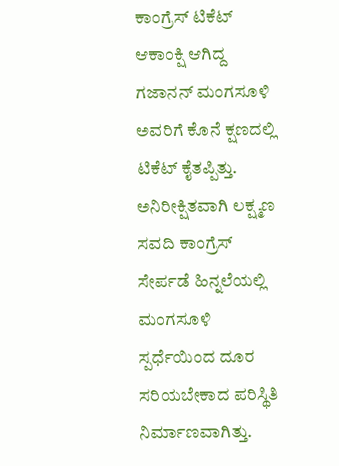ಕಾಂಗ್ರೆಸ್ ಟಿಕೆಟ್ ಆಕಾಂಕ್ಷಿ ಆಗಿದ್ದ ಗಜಾನನ್ ಮಂಗಸೂಳಿ ಅವರಿಗೆ ಕೊನೆ ಕ್ಷಣದಲ್ಲಿ ಟಿಕೆಟ್ ಕೈತಪ್ಪಿತ್ತು. ಅನಿರೀಕ್ಷಿತವಾಗಿ ಲಕ್ಷ್ಮಣ ಸವದಿ ಕಾಂಗ್ರೆಸ್ ಸೇರ್ಪಡೆ ಹಿನ್ನಲೆಯಲ್ಲಿ ಮಂಗಸೂಳಿ ಸ್ಪರ್ಧೆಯಿಂದ ದೂರ ಸರಿಯಬೇಕಾದ ಪರಿಸ್ಥಿತಿ ನಿರ್ಮಾಣವಾಗಿತ್ತು.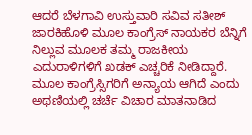ಆದರೆ ಬೆಳಗಾವಿ ಉಸ್ತುವಾರಿ ಸವಿವ ಸತೀಶ್ ಜಾರಕಿಹೊಳಿ ಮೂಲ ಕಾಂಗ್ರೆಸ್ ನಾಯಕರ ಬೆನ್ನಿಗೆ ನಿಲ್ಲುವ ಮೂಲಕ ತಮ್ಮ ರಾಜಕೀಯ ಎದುರಾಳಿಗಳಿಗೆ ಖಡಕ್ ಎಚ್ಚರಿಕೆ ನೀಡಿದ್ದಾರೆ.
ಮೂಲ ಕಾಂಗ್ರೆಸ್ಸಿಗರಿಗೆ ಅನ್ಯಾಯ ಆಗಿದೆ ಎಂದು ಅಥಣಿಯಲ್ಲಿ ಚರ್ಚೆ ವಿಚಾರ ಮಾತನಾಡಿದ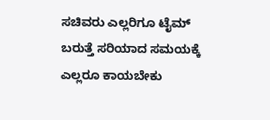ಸಚಿವರು ಎಲ್ಲರಿಗೂ ಟೈಮ್ ಬರುತ್ತೆ ಸರಿಯಾದ ಸಮಯಕ್ಕೆ ಎಲ್ಲರೂ ಕಾಯಬೇಕು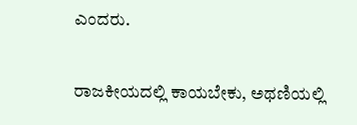ಎಂದರು.

ರಾಜಕೀಯದಲ್ಲಿ ಕಾಯಬೇಕು, ಅಥಣಿಯಲ್ಲಿ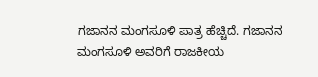ಗಜಾನನ ಮಂಗಸೂಳಿ ಪಾತ್ರ ಹೆಚ್ಚಿದೆ. ಗಜಾನನ ಮಂಗಸೂಳಿ ಅವರಿಗೆ ರಾಜಕೀಯ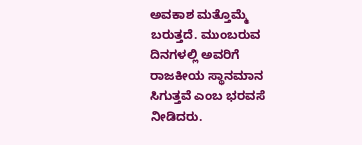ಅವಕಾಶ ಮತ್ತೊಮ್ಮೆ ಬರುತ್ತದೆ. ಮುಂಬರುವ ದಿನಗಳಲ್ಲಿ ಅವರಿಗೆ ರಾಜಕೀಯ ಸ್ಥಾನಮಾನ ಸಿಗುತ್ತವೆ ಎಂಬ ಭರವಸೆ ನೀಡಿದರು.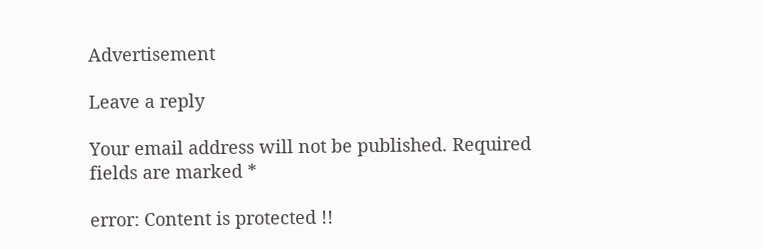Advertisement

Leave a reply

Your email address will not be published. Required fields are marked *

error: Content is protected !!